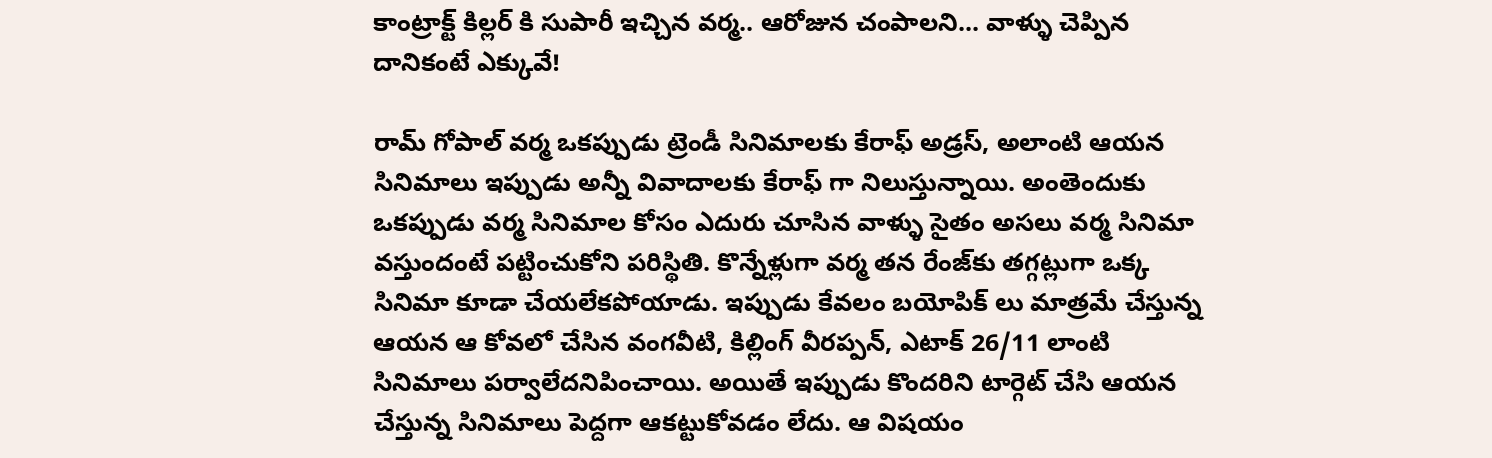కాంట్రాక్ట్ కిల్లర్ కి సుపారీ ఇచ్చిన వర్మ.. ఆరోజున చంపాలని... వాళ్ళు చెప్పిన దానికంటే ఎక్కువే!

రామ్ గోపాల్ వర్మ ఒకప్పుడు ట్రెండీ సినిమాలకు కేరాఫ్ అడ్రస్, అలాంటి ఆయన సినిమాలు ఇప్పుడు అన్నీ వివాదాలకు కేరాఫ్ గా నిలుస్తున్నాయి. అంతెందుకు ఒకప్పుడు వర్మ సినిమాల కోసం ఎదురు చూసిన వాళ్ళు సైతం అసలు వర్మ సినిమా వస్తుందంటే పట్టించుకోని పరిస్థితి. కొన్నేళ్లుగా వర్మ తన రేంజ్‌కు తగ్గట్లుగా ఒక్క సినిమా కూడా చేయలేకపోయాడు. ఇప్పుడు కేవలం బయోపిక్ లు మాత్రమే చేస్తున్న ఆయన ఆ కోవలో చేసిన వంగవీటి, కిల్లింగ్ వీరప్పన్, ఎటాక్ 26/11 లాంటి సినిమాలు పర్వాలేదనిపించాయి. అయితే ఇప్పుడు కొందరిని టార్గెట్ చేసి ఆయన చేస్తున్న సినిమాలు పెద్దగా ఆకట్టుకోవడం లేదు. ఆ విషయం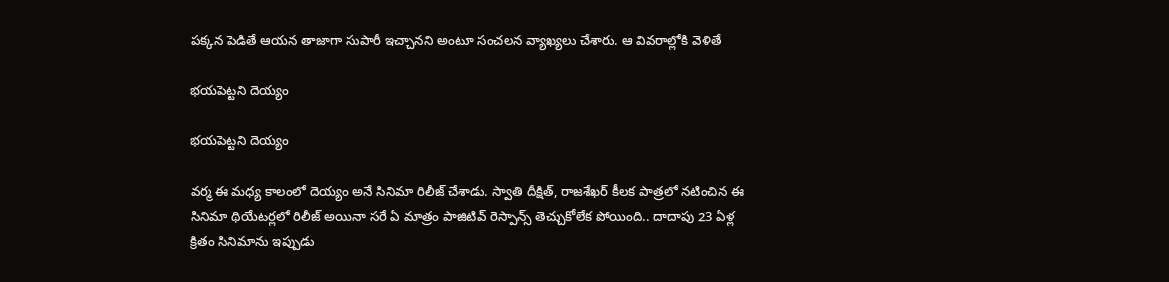పక్కన పెడితే ఆయన తాజాగా సుపారీ ఇచ్చానని అంటూ సంచలన వ్యాఖ్యలు చేశారు. ఆ వివరాల్లోకి వెళితే

భయపెట్టని దెయ్యం

భయపెట్టని దెయ్యం

వర్మ ఈ మధ్య కాలంలో దెయ్యం అనే సినిమా రిలీజ్ చేశాడు. స్వాతి దీక్షిత్, రాజశేఖర్ కీలక పాత్రలో నటించిన ఈ సినిమా థియేటర్లలో రిలీజ్ అయినా సరే ఏ మాత్రం పాజిటివ్ రెస్పాన్స్ తెచ్చుకోలేక పోయింది.. దాదాపు 23 ఏళ్ల క్రితం సినిమాను ఇప్పుడు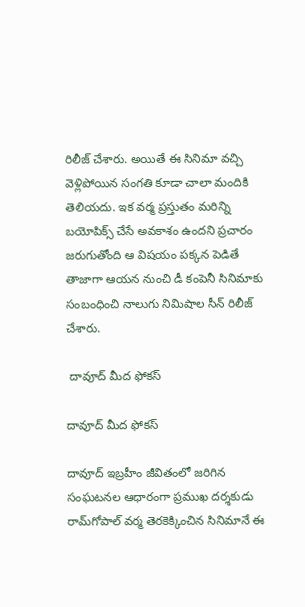రిలీజ్ చేశారు. అయితే ఈ సినిమా వచ్చి వెళ్లిపోయిన సంగతి కూడా చాలా మందికి తెలియదు. ఇక వర్మ ప్రస్తుతం మరిన్ని బయోపిక్స్ చేసే అవకాశం ఉందని ప్రచారం జరుగుతోంది ఆ విషయం పక్కన పెడితే తాజాగా ఆయన నుంచి డీ కంపెనీ సినిమాకు సంబంధించి నాలుగు నిమిషాల సీన్ రిలీజ్ చేశారు.

 దావూద్ మీద ఫోకస్

దావూద్ మీద ఫోకస్

దావూద్‌ ఇబ్రహీం జీవితంలో జరిగిన సంఘటనల ఆధారంగా ప్ర‌ముఖ దర్శకుడు రామ్‌గోపాల్‌ వర్మ తెర‌కెక్కించిన సినిమానే ఈ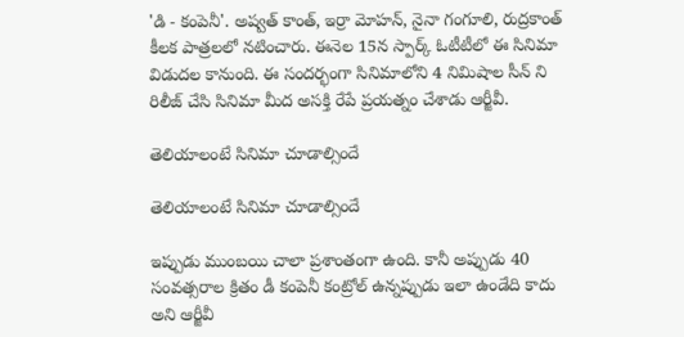'డి - కంపెనీ'. అష్వత్‌ కాంత్, ఇర్రా మోహన్, నైనా గంగూలి, రుద్రకాంత్‌ కీలక పాత్రలలో నటించారు. ఈనెల 15న స్పార్క్‌ ఓటీటీలో ఈ సినిమా విడుద‌ల కానుంది. ఈ సంద‌ర్భంగా సినిమాలోని 4 నిమిషాల సీన్ ని రిలీజ్ చేసి సినిమా మీద అసక్తి రేపే ప్రయత్నం చేశాడు ఆర్జీవీ.

తెలియాలంటే సినిమా చూడాల్సిందే

తెలియాలంటే సినిమా చూడాల్సిందే

ఇప్పుడు ముంబ‌యి చాలా ప్ర‌శాంతంగా ఉంది. కానీ అప్పుడు 40 సంవ‌త్స‌రాల క్రితం డీ కంపెనీ కంట్రోల్ ఉన్న‌ప్పుడు ఇలా ఉండేది కాదు అని ఆర్జీవీ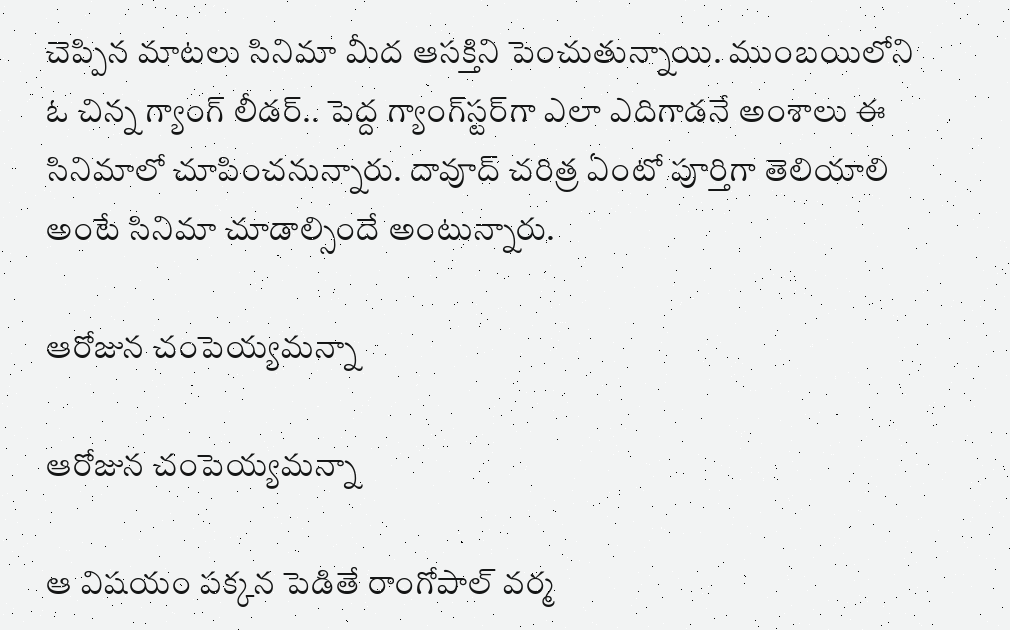చెప్పిన మాట‌లు సినిమా మీద ఆసక్తిని పెంచుతున్నాయి. ముంబయిలోని ఓ చిన్న గ్యాంగ్‌ లీడర్‌.. పెద్ద గ్యాంగ్‌స్టర్‌గా ఎలా ఎదిగాడనే అంశాలు ఈ సినిమాలో చూపించ‌నున్నారు. దావూద్ చ‌రిత్ర ఏంటో పూర్తిగా తెలియాలి అంటే సినిమా చూడాల్సిందే అంటున్నారు.

ఆరోజున చంపెయ్యమన్నా

ఆరోజున చంపెయ్యమన్నా

ఆ విషయం పక్కన పెడితే రాంగోపాల్ వర్మ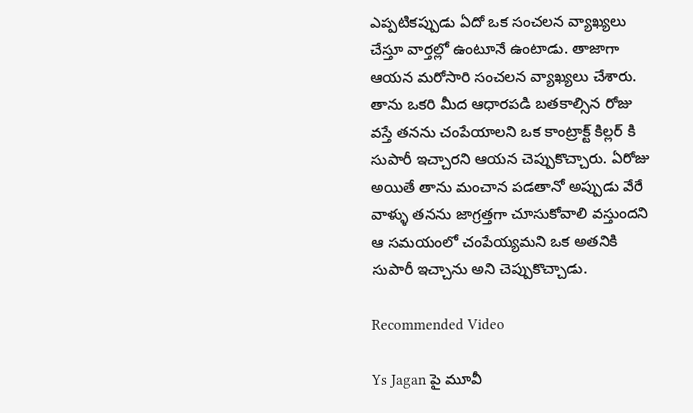ఎప్పటికప్పుడు ఏదో ఒక సంచలన వ్యాఖ్యలు చేస్తూ వార్తల్లో ఉంటూనే ఉంటాడు. తాజాగా ఆయన మరోసారి సంచలన వ్యాఖ్యలు చేశారు. తాను ఒకరి మీద ఆధారపడి బతకాల్సిన రోజు వస్తే తనను చంపేయాలని ఒక కాంట్రాక్ట్ కిల్లర్ కి సుపారీ ఇచ్చారని ఆయన చెప్పుకొచ్చారు. ఏరోజు అయితే తాను మంచాన పడతానో అప్పుడు వేరే వాళ్ళు తనను జాగ్రత్తగా చూసుకోవాలి వస్తుందని ఆ సమయంలో చంపేయ్యమని ఒక అతనికి సుపారీ ఇచ్చాను అని చెప్పుకొచ్చాడు.

Recommended Video

Ys Jagan పై మూవీ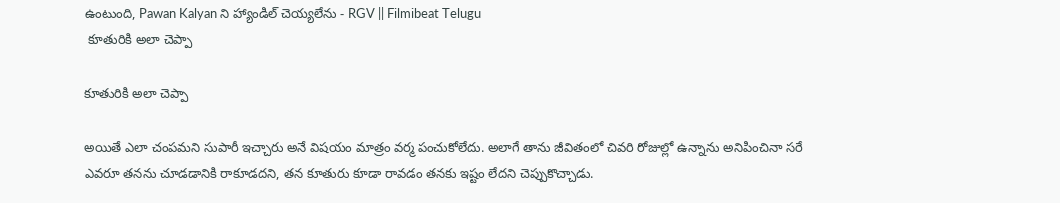ఉంటుంది, Pawan Kalyan ని హ్యాండిల్ చెయ్యలేను - RGV || Filmibeat Telugu
 కూతురికి అలా చెప్పా

కూతురికి అలా చెప్పా

అయితే ఎలా చంపమని సుపారీ ఇచ్చారు అనే విషయం మాత్రం వర్మ పంచుకోలేదు. అలాగే తాను జీవితంలో చివరి రోజుల్లో ఉన్నాను అనిపించినా సరే ఎవరూ తనను చూడడానికి రాకూడదని, తన కూతురు కూడా రావడం తనకు ఇష్టం లేదని చెప్పుకొచ్చాడు.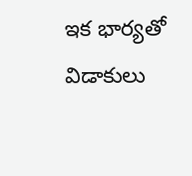ఇక భార్యతో విడాకులు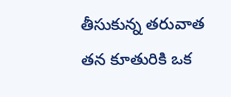తీసుకున్న తరువాత తన కూతురికి ఒక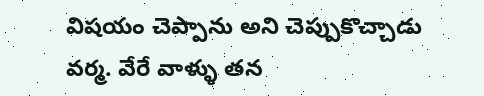విషయం చెప్పాను అని చెప్పుకొచ్చాడు వర్మ. వేరే వాళ్ళు తన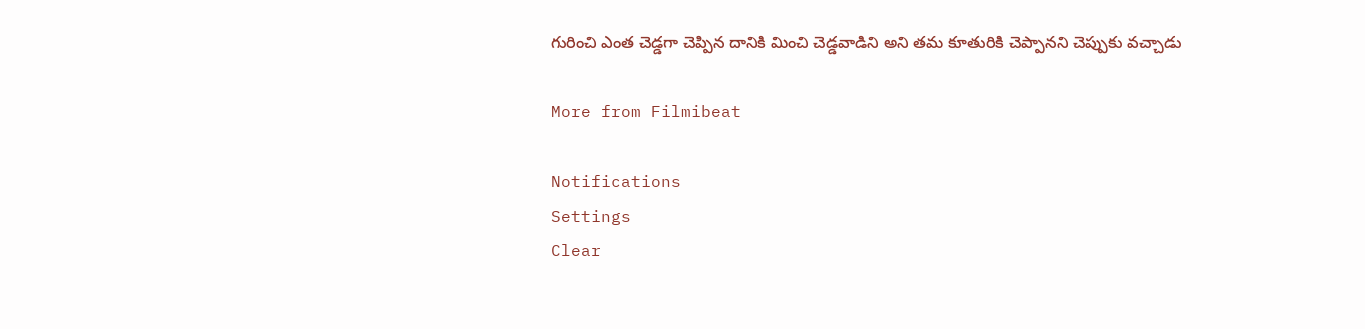గురించి ఎంత చెడ్డగా చెప్పిన దానికి మించి చెడ్డవాడిని అని తమ కూతురికి చెప్పానని చెప్పుకు వచ్చాడు

More from Filmibeat

Notifications
Settings
Clear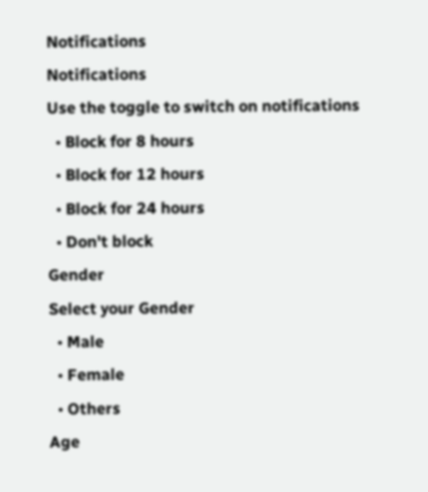Notifications
Notifications
Use the toggle to switch on notifications
  • Block for 8 hours
  • Block for 12 hours
  • Block for 24 hours
  • Don't block
Gender
Select your Gender
  • Male
  • Female
  • Others
Age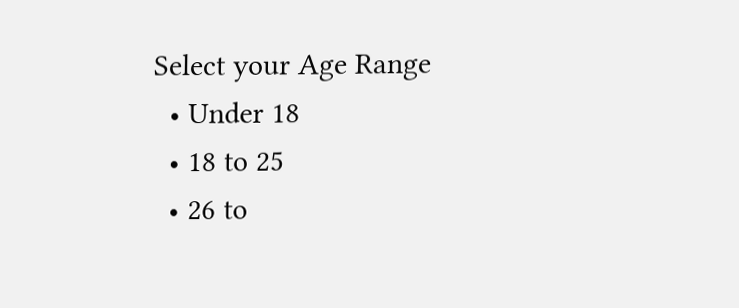Select your Age Range
  • Under 18
  • 18 to 25
  • 26 to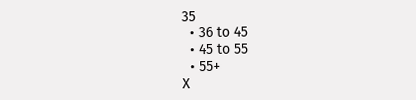35
  • 36 to 45
  • 45 to 55
  • 55+
X